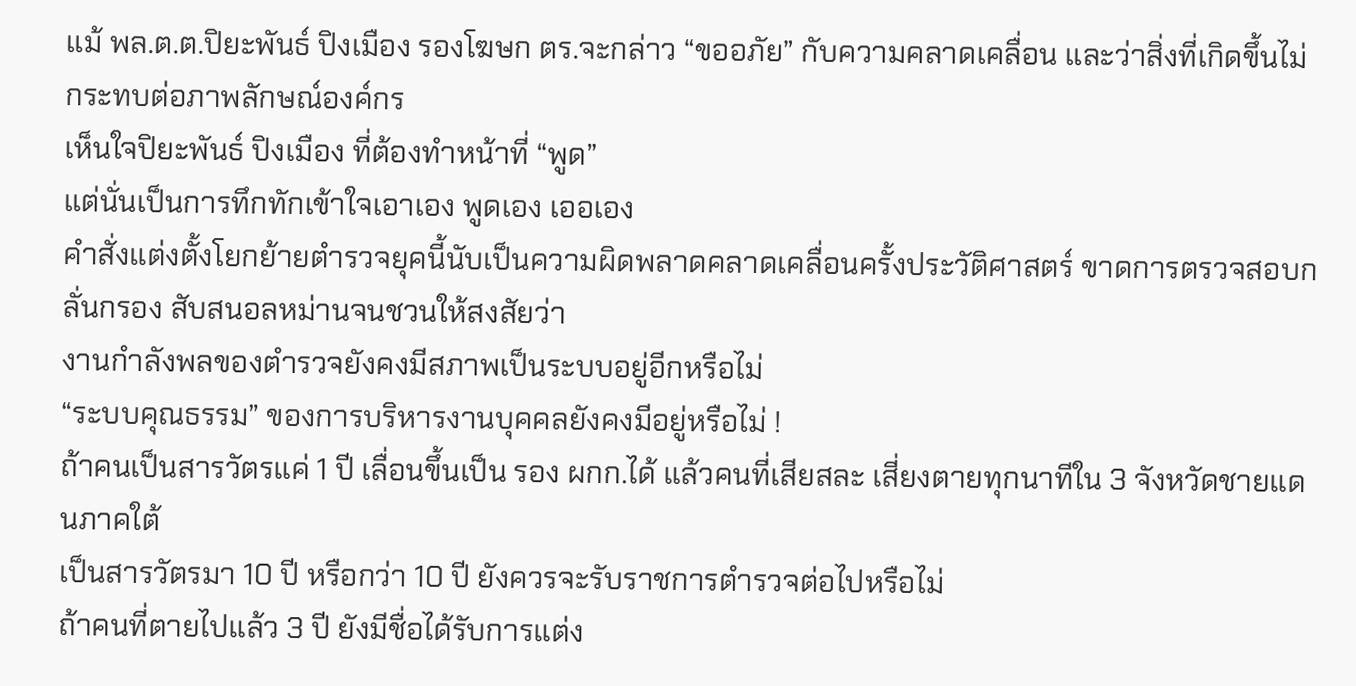แม้ พล.ต.ต.ปิยะพันธ์ ปิงเมือง รองโฆษก ตร.จะกล่าว “ขออภัย” กับความคลาดเคลื่อน และว่าสิ่งที่เกิดขึ้นไม่กระทบต่อภาพลักษณ์องค์กร
เห็นใจปิยะพันธ์ ปิงเมือง ที่ต้องทำหน้าที่ “พูด”
แต่นั่นเป็นการทึกทักเข้าใจเอาเอง พูดเอง เออเอง
คำสั่งแต่งตั้งโยกย้ายตำรวจยุคนี้นับเป็นความผิดพลาดคลาดเคลื่อนครั้งประวัติศาสตร์ ขาดการตรวจสอบกลั่นกรอง สับสนอลหม่านจนชวนให้สงสัยว่า
งานกำลังพลของตำรวจยังคงมีสภาพเป็นระบบอยู่อีกหรือไม่
“ระบบคุณธรรม” ของการบริหารงานบุคคลยังคงมีอยู่หรือไม่ !
ถ้าคนเป็นสารวัตรแค่ 1 ปี เลื่อนขึ้นเป็น รอง ผกก.ได้ แล้วคนที่เสียสละ เสี่ยงตายทุกนาทีใน 3 จังหวัดชายแดนภาคใต้
เป็นสารวัตรมา 10 ปี หรือกว่า 10 ปี ยังควรจะรับราชการตำรวจต่อไปหรือไม่
ถ้าคนที่ตายไปแล้ว 3 ปี ยังมีชื่อได้รับการแต่ง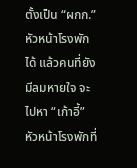ตั้งเป็น “ผกก.” หัวหน้าโรงพักได้ แล้วคนที่ยังมีลมหายใจ จะไปหา “เก้าอี้” หัวหน้าโรงพักที่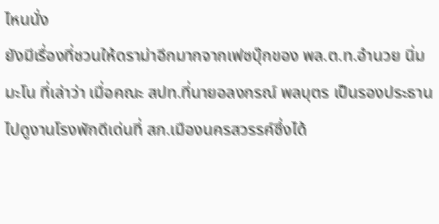ไหนนั่ง
ยังมีเรื่องที่ชวนให้ดราม่าอีกมากจากเฟซบุ๊กของ พล.ต.ท.อำนวย นิ่มมะโน ที่เล่าว่า เมื่อคณะ สปท.ที่นายอลงกรณ์ พลบุตร เป็นรองประธาน
ไปดูงานโรงพักดีเด่นที่ สภ.เมืองนครสวรรค์ซึ่งได้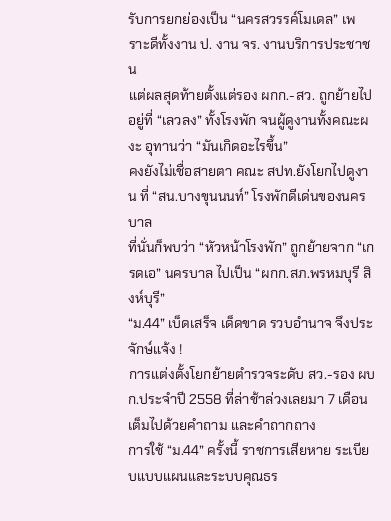รับการยกย่องเป็น “นครสวรรค์โมเดล” เพราะดีทั้งงาน ป. งาน จร. งานบริการประชาชน
แต่ผลสุดท้ายตั้งแต่รอง ผกก.-สว. ถูกย้ายไปอยู่ที่ “เลวลง” ทั้งโรงพัก จนผู้ดูงานทั้งคณะผงะ อุทานว่า “มันเกิดอะไรขึ้น”
คงยังไม่เชื่อสายตา คณะ สปท.ยังโยกไปดูงาน ที่ “สน.บางขุนนนท์” โรงพักดีเด่นของนครบาล
ที่นั่นก็พบว่า “หัวหน้าโรงพัก” ถูกย้ายจาก “เกรดเอ” นครบาล ไปเป็น “ผกก.สภ.พรหมบุรี สิงห์บุรี”
“ม.44” เบ็ดเสร็จ เด็ดขาด รวบอำนาจ จึงประจักษ์แจ้ง !
การแต่งตั้งโยกย้ายตำรวจระดับ สว.-รอง ผบก.ประจำปี 2558 ที่ล่าช้าล่วงเลยมา 7 เดือน เต็มไปด้วยคำถาม และคำถากถาง
การใช้ “ม.44” ครั้งนี้ ราชการเสียหาย ระเบียบแบบแผนและระบบคุณธร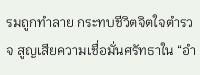รมถูกทำลาย กระทบชีวิตจิตใจตำรวจ สูญเสียความเชื่อมั่นศรัทธาใน “อำ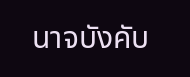นาจบังคับ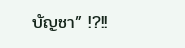บัญชา” !?!!